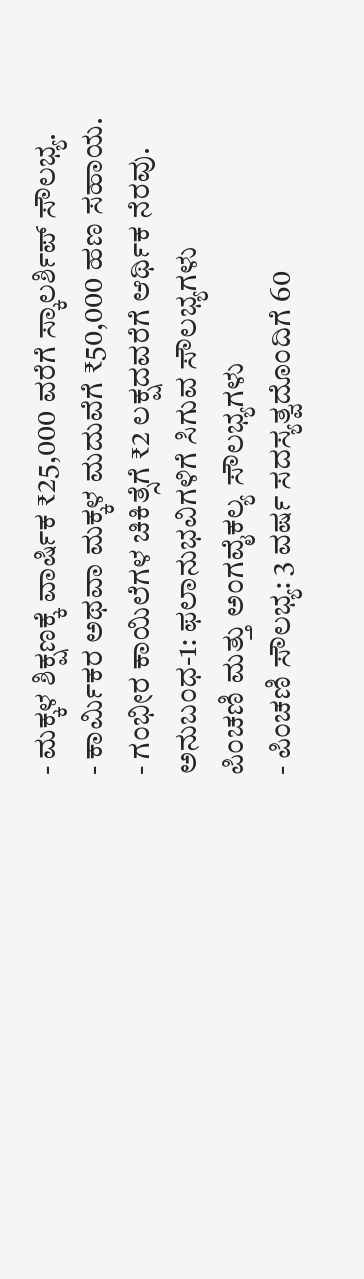- ಮಕ್ಕಳ ಶಿಕ್ಷಣಕ್ಕೆ ವಾರ್ಷಿಕ ₹25,000 ವರೆಗೆ ಸ್ಕಾಲರ್ಶಿಪ್ ಸೌಲಭ್ಯ.
- ಕಾರ್ಮಿಕರ ಅಥವಾ ಮಕ್ಕಳ ಮದುವೆಗೆ ₹50,000 ಹಣ ಸಹಾಯ.
- ಗಂಭೀರ ಕಾಯಿಲೆಗಳ ಚಿಕಿತ್ಸೆಗೆ ₹2 ಲಕ್ಷದವರೆಗೆ ಆರ್ಥಿಕ ನೆರವು.
ಅನುಬಂಧ-1: ಫಲಾನುಭವಿಗಳಿಗೆ ಸಿಗುವ ಸೌಲಭ್ಯಗಳು
ಪಿಂಚಣಿ ಮತ್ತು ಅಂಗವೈಕಲ್ಯ ಸೌಲಭ್ಯಗಳು
- ಪಿಂಚಣಿ ಸೌಲಭ್ಯ: 3 ವರ್ಷ ಸದಸ್ಯತ್ವದೊಂದಿಗೆ 60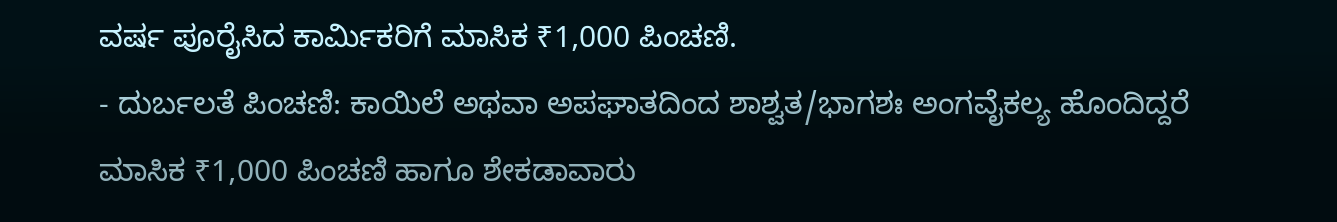ವರ್ಷ ಪೂರೈಸಿದ ಕಾರ್ಮಿಕರಿಗೆ ಮಾಸಿಕ ₹1,000 ಪಿಂಚಣಿ.
- ದುರ್ಬಲತೆ ಪಿಂಚಣಿ: ಕಾಯಿಲೆ ಅಥವಾ ಅಪಘಾತದಿಂದ ಶಾಶ್ವತ/ಭಾಗಶಃ ಅಂಗವೈಕಲ್ಯ ಹೊಂದಿದ್ದರೆ ಮಾಸಿಕ ₹1,000 ಪಿಂಚಣಿ ಹಾಗೂ ಶೇಕಡಾವಾರು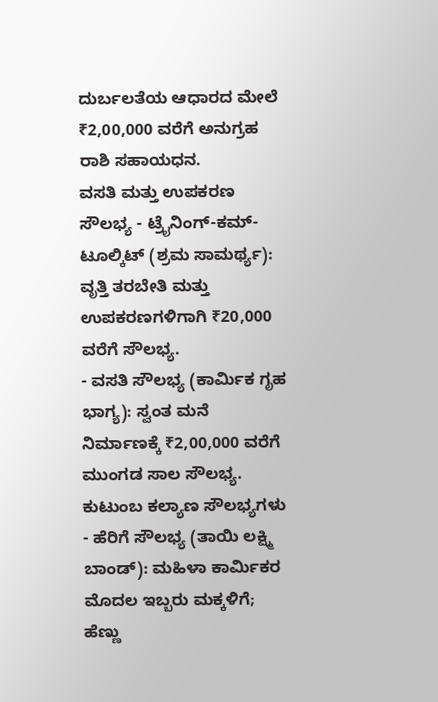ದುರ್ಬಲತೆಯ ಆಧಾರದ ಮೇಲೆ ₹2,00,000 ವರೆಗೆ ಅನುಗ್ರಹ ರಾಶಿ ಸಹಾಯಧನ.
ವಸತಿ ಮತ್ತು ಉಪಕರಣ ಸೌಲಭ್ಯ - ಟ್ರೈನಿಂಗ್-ಕಮ್-ಟೂಲ್ಕಿಟ್ (ಶ್ರಮ ಸಾಮರ್ಥ್ಯ): ವೃತ್ತಿ ತರಬೇತಿ ಮತ್ತು ಉಪಕರಣಗಳಿಗಾಗಿ ₹20,000 ವರೆಗೆ ಸೌಲಭ್ಯ.
- ವಸತಿ ಸೌಲಭ್ಯ (ಕಾರ್ಮಿಕ ಗೃಹ ಭಾಗ್ಯ): ಸ್ವಂತ ಮನೆ ನಿರ್ಮಾಣಕ್ಕೆ ₹2,00,000 ವರೆಗೆ ಮುಂಗಡ ಸಾಲ ಸೌಲಭ್ಯ.
ಕುಟುಂಬ ಕಲ್ಯಾಣ ಸೌಲಭ್ಯಗಳು - ಹೆರಿಗೆ ಸೌಲಭ್ಯ (ತಾಯಿ ಲಕ್ಷ್ಮಿ ಬಾಂಡ್): ಮಹಿಳಾ ಕಾರ್ಮಿಕರ ಮೊದಲ ಇಬ್ಬರು ಮಕ್ಕಳಿಗೆ; ಹೆಣ್ಣು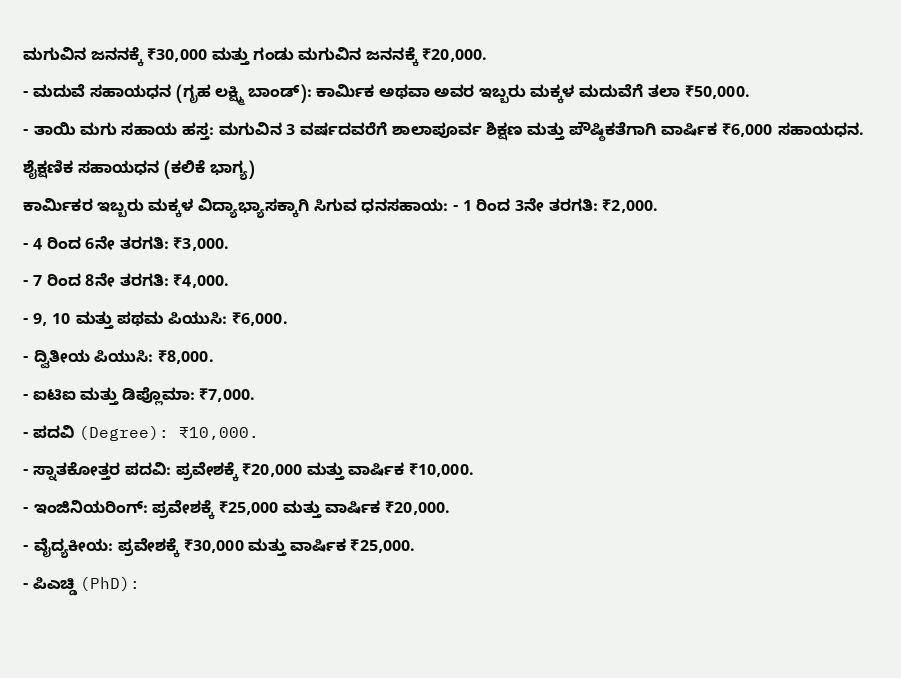ಮಗುವಿನ ಜನನಕ್ಕೆ ₹30,000 ಮತ್ತು ಗಂಡು ಮಗುವಿನ ಜನನಕ್ಕೆ ₹20,000.
- ಮದುವೆ ಸಹಾಯಧನ (ಗೃಹ ಲಕ್ಷ್ಮಿ ಬಾಂಡ್): ಕಾರ್ಮಿಕ ಅಥವಾ ಅವರ ಇಬ್ಬರು ಮಕ್ಕಳ ಮದುವೆಗೆ ತಲಾ ₹50,000.
- ತಾಯಿ ಮಗು ಸಹಾಯ ಹಸ್ತ: ಮಗುವಿನ 3 ವರ್ಷದವರೆಗೆ ಶಾಲಾಪೂರ್ವ ಶಿಕ್ಷಣ ಮತ್ತು ಪೌಷ್ಠಿಕತೆಗಾಗಿ ವಾರ್ಷಿಕ ₹6,000 ಸಹಾಯಧನ.
ಶೈಕ್ಷಣಿಕ ಸಹಾಯಧನ (ಕಲಿಕೆ ಭಾಗ್ಯ)
ಕಾರ್ಮಿಕರ ಇಬ್ಬರು ಮಕ್ಕಳ ವಿದ್ಯಾಭ್ಯಾಸಕ್ಕಾಗಿ ಸಿಗುವ ಧನಸಹಾಯ: - 1 ರಿಂದ 3ನೇ ತರಗತಿ: ₹2,000.
- 4 ರಿಂದ 6ನೇ ತರಗತಿ: ₹3,000.
- 7 ರಿಂದ 8ನೇ ತರಗತಿ: ₹4,000.
- 9, 10 ಮತ್ತು ಪಥಮ ಪಿಯುಸಿ: ₹6,000.
- ದ್ವಿತೀಯ ಪಿಯುಸಿ: ₹8,000.
- ಐಟಿಐ ಮತ್ತು ಡಿಪ್ಲೊಮಾ: ₹7,000.
- ಪದವಿ (Degree): ₹10,000.
- ಸ್ನಾತಕೋತ್ತರ ಪದವಿ: ಪ್ರವೇಶಕ್ಕೆ ₹20,000 ಮತ್ತು ವಾರ್ಷಿಕ ₹10,000.
- ಇಂಜಿನಿಯರಿಂಗ್: ಪ್ರವೇಶಕ್ಕೆ ₹25,000 ಮತ್ತು ವಾರ್ಷಿಕ ₹20,000.
- ವೈದ್ಯಕೀಯ: ಪ್ರವೇಶಕ್ಕೆ ₹30,000 ಮತ್ತು ವಾರ್ಷಿಕ ₹25,000.
- ಪಿಎಚ್ಡಿ (PhD):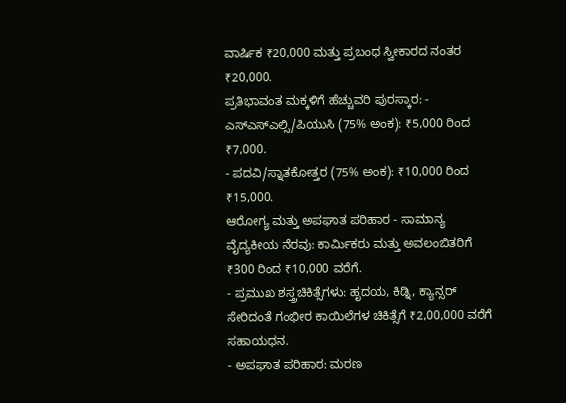ವಾರ್ಷಿಕ ₹20,000 ಮತ್ತು ಪ್ರಬಂಧ ಸ್ವೀಕಾರದ ನಂತರ ₹20,000.
ಪ್ರತಿಭಾವಂತ ಮಕ್ಕಳಿಗೆ ಹೆಚ್ಚುವರಿ ಪುರಸ್ಕಾರ: - ಎಸ್ಎಸ್ಎಲ್ಸಿ/ಪಿಯುಸಿ (75% ಅಂಕ): ₹5,000 ರಿಂದ ₹7,000.
- ಪದವಿ/ಸ್ನಾತಕೋತ್ತರ (75% ಅಂಕ): ₹10,000 ರಿಂದ ₹15,000.
ಆರೋಗ್ಯ ಮತ್ತು ಅಪಘಾತ ಪರಿಹಾರ - ಸಾಮಾನ್ಯ ವೈದ್ಯಕೀಯ ನೆರವು: ಕಾರ್ಮಿಕರು ಮತ್ತು ಅವಲಂಬಿತರಿಗೆ ₹300 ರಿಂದ ₹10,000 ವರೆಗೆ.
- ಪ್ರಮುಖ ಶಸ್ತ್ರಚಿಕಿತ್ಸೆಗಳು: ಹೃದಯ, ಕಿಡ್ನಿ, ಕ್ಯಾನ್ಸರ್ ಸೇರಿದಂತೆ ಗಂಭೀರ ಕಾಯಿಲೆಗಳ ಚಿಕಿತ್ಸೆಗೆ ₹2,00,000 ವರೆಗೆ ಸಹಾಯಧನ.
- ಅಪಘಾತ ಪರಿಹಾರ: ಮರಣ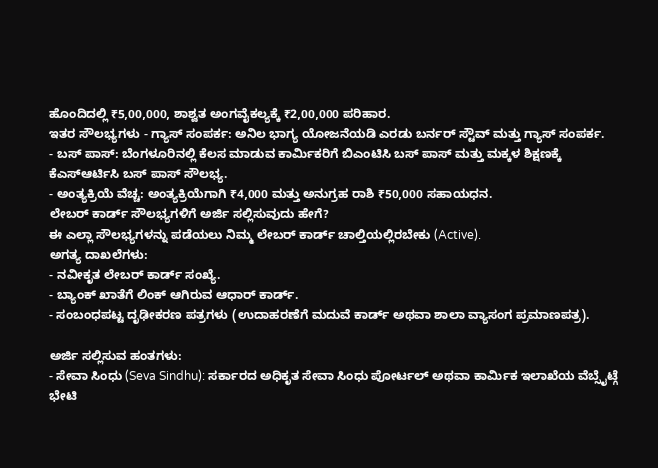ಹೊಂದಿದಲ್ಲಿ ₹5,00,000, ಶಾಶ್ವತ ಅಂಗವೈಕಲ್ಯಕ್ಕೆ ₹2,00,000 ಪರಿಹಾರ.
ಇತರ ಸೌಲಭ್ಯಗಳು - ಗ್ಯಾಸ್ ಸಂಪರ್ಕ: ಅನಿಲ ಭಾಗ್ಯ ಯೋಜನೆಯಡಿ ಎರಡು ಬರ್ನರ್ ಸ್ಟೌವ್ ಮತ್ತು ಗ್ಯಾಸ್ ಸಂಪರ್ಕ.
- ಬಸ್ ಪಾಸ್: ಬೆಂಗಳೂರಿನಲ್ಲಿ ಕೆಲಸ ಮಾಡುವ ಕಾರ್ಮಿಕರಿಗೆ ಬಿಎಂಟಿಸಿ ಬಸ್ ಪಾಸ್ ಮತ್ತು ಮಕ್ಕಳ ಶಿಕ್ಷಣಕ್ಕೆ ಕೆಎಸ್ಆರ್ಟಿಸಿ ಬಸ್ ಪಾಸ್ ಸೌಲಭ್ಯ.
- ಅಂತ್ಯಕ್ರಿಯೆ ವೆಚ್ಚ: ಅಂತ್ಯಕ್ರಿಯೆಗಾಗಿ ₹4,000 ಮತ್ತು ಅನುಗ್ರಹ ರಾಶಿ ₹50,000 ಸಹಾಯಧನ.
ಲೇಬರ್ ಕಾರ್ಡ್ ಸೌಲಭ್ಯಗಳಿಗೆ ಅರ್ಜಿ ಸಲ್ಲಿಸುವುದು ಹೇಗೆ?
ಈ ಎಲ್ಲಾ ಸೌಲಭ್ಯಗಳನ್ನು ಪಡೆಯಲು ನಿಮ್ಮ ಲೇಬರ್ ಕಾರ್ಡ್ ಚಾಲ್ತಿಯಲ್ಲಿರಬೇಕು (Active).
ಅಗತ್ಯ ದಾಖಲೆಗಳು:
- ನವೀಕೃತ ಲೇಬರ್ ಕಾರ್ಡ್ ಸಂಖ್ಯೆ.
- ಬ್ಯಾಂಕ್ ಖಾತೆಗೆ ಲಿಂಕ್ ಆಗಿರುವ ಆಧಾರ್ ಕಾರ್ಡ್.
- ಸಂಬಂಧಪಟ್ಟ ದೃಢೀಕರಣ ಪತ್ರಗಳು (ಉದಾಹರಣೆಗೆ ಮದುವೆ ಕಾರ್ಡ್ ಅಥವಾ ಶಾಲಾ ವ್ಯಾಸಂಗ ಪ್ರಮಾಣಪತ್ರ).

ಅರ್ಜಿ ಸಲ್ಲಿಸುವ ಹಂತಗಳು:
- ಸೇವಾ ಸಿಂಧು (Seva Sindhu): ಸರ್ಕಾರದ ಅಧಿಕೃತ ಸೇವಾ ಸಿಂಧು ಪೋರ್ಟಲ್ ಅಥವಾ ಕಾರ್ಮಿಕ ಇಲಾಖೆಯ ವೆಬ್ಸೈಟ್ಗೆ ಭೇಟಿ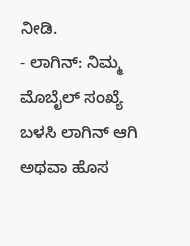ನೀಡಿ.
- ಲಾಗಿನ್: ನಿಮ್ಮ ಮೊಬೈಲ್ ಸಂಖ್ಯೆ ಬಳಸಿ ಲಾಗಿನ್ ಆಗಿ ಅಥವಾ ಹೊಸ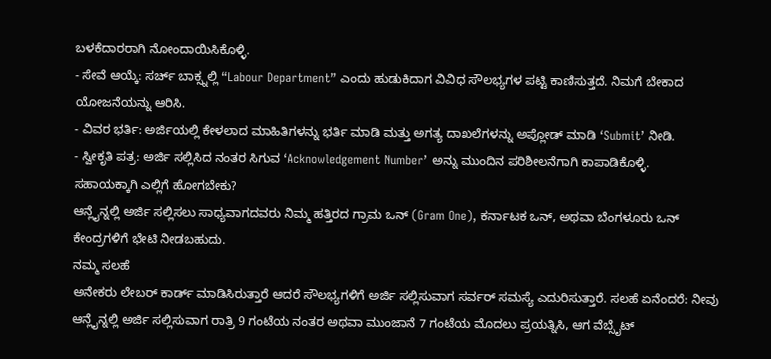ಬಳಕೆದಾರರಾಗಿ ನೋಂದಾಯಿಸಿಕೊಳ್ಳಿ.
- ಸೇವೆ ಆಯ್ಕೆ: ಸರ್ಚ್ ಬಾಕ್ಸ್ನಲ್ಲಿ “Labour Department” ಎಂದು ಹುಡುಕಿದಾಗ ವಿವಿಧ ಸೌಲಭ್ಯಗಳ ಪಟ್ಟಿ ಕಾಣಿಸುತ್ತದೆ. ನಿಮಗೆ ಬೇಕಾದ ಯೋಜನೆಯನ್ನು ಆರಿಸಿ.
- ವಿವರ ಭರ್ತಿ: ಅರ್ಜಿಯಲ್ಲಿ ಕೇಳಲಾದ ಮಾಹಿತಿಗಳನ್ನು ಭರ್ತಿ ಮಾಡಿ ಮತ್ತು ಅಗತ್ಯ ದಾಖಲೆಗಳನ್ನು ಅಪ್ಲೋಡ್ ಮಾಡಿ ‘Submit’ ನೀಡಿ.
- ಸ್ವೀಕೃತಿ ಪತ್ರ: ಅರ್ಜಿ ಸಲ್ಲಿಸಿದ ನಂತರ ಸಿಗುವ ‘Acknowledgement Number’ ಅನ್ನು ಮುಂದಿನ ಪರಿಶೀಲನೆಗಾಗಿ ಕಾಪಾಡಿಕೊಳ್ಳಿ.
ಸಹಾಯಕ್ಕಾಗಿ ಎಲ್ಲಿಗೆ ಹೋಗಬೇಕು?
ಆನ್ಲೈನ್ನಲ್ಲಿ ಅರ್ಜಿ ಸಲ್ಲಿಸಲು ಸಾಧ್ಯವಾಗದವರು ನಿಮ್ಮ ಹತ್ತಿರದ ಗ್ರಾಮ ಒನ್ (Gram One), ಕರ್ನಾಟಕ ಒನ್, ಅಥವಾ ಬೆಂಗಳೂರು ಒನ್ ಕೇಂದ್ರಗಳಿಗೆ ಭೇಟಿ ನೀಡಬಹುದು.
ನಮ್ಮ ಸಲಹೆ
ಅನೇಕರು ಲೇಬರ್ ಕಾರ್ಡ್ ಮಾಡಿಸಿರುತ್ತಾರೆ ಆದರೆ ಸೌಲಭ್ಯಗಳಿಗೆ ಅರ್ಜಿ ಸಲ್ಲಿಸುವಾಗ ಸರ್ವರ್ ಸಮಸ್ಯೆ ಎದುರಿಸುತ್ತಾರೆ. ಸಲಹೆ ಏನೆಂದರೆ: ನೀವು ಆನ್ಲೈನ್ನಲ್ಲಿ ಅರ್ಜಿ ಸಲ್ಲಿಸುವಾಗ ರಾತ್ರಿ 9 ಗಂಟೆಯ ನಂತರ ಅಥವಾ ಮುಂಜಾನೆ 7 ಗಂಟೆಯ ಮೊದಲು ಪ್ರಯತ್ನಿಸಿ, ಆಗ ವೆಬ್ಸೈಟ್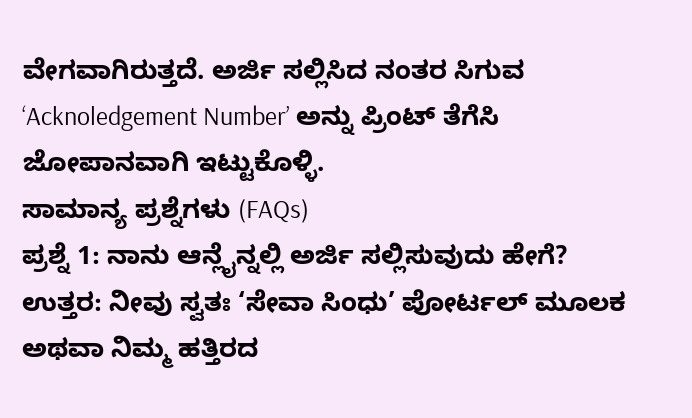ವೇಗವಾಗಿರುತ್ತದೆ. ಅರ್ಜಿ ಸಲ್ಲಿಸಿದ ನಂತರ ಸಿಗುವ ‘Acknoledgement Number’ ಅನ್ನು ಪ್ರಿಂಟ್ ತೆಗೆಸಿ ಜೋಪಾನವಾಗಿ ಇಟ್ಟುಕೊಳ್ಳಿ.
ಸಾಮಾನ್ಯ ಪ್ರಶ್ನೆಗಳು (FAQs)
ಪ್ರಶ್ನೆ 1: ನಾನು ಆನ್ಲೈನ್ನಲ್ಲಿ ಅರ್ಜಿ ಸಲ್ಲಿಸುವುದು ಹೇಗೆ?
ಉತ್ತರ: ನೀವು ಸ್ವತಃ ‘ಸೇವಾ ಸಿಂಧು’ ಪೋರ್ಟಲ್ ಮೂಲಕ ಅಥವಾ ನಿಮ್ಮ ಹತ್ತಿರದ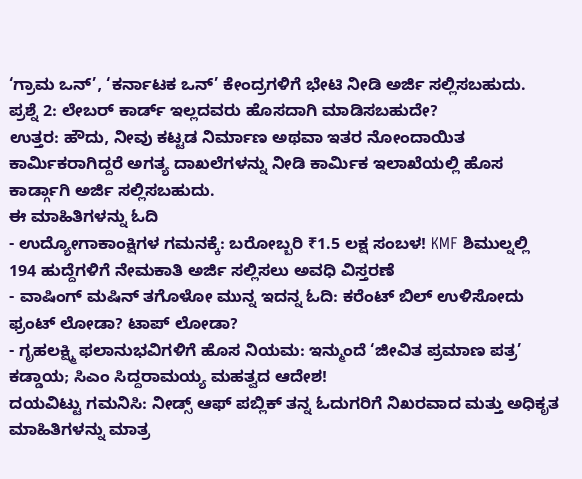‘ಗ್ರಾಮ ಒನ್’, ‘ಕರ್ನಾಟಕ ಒನ್’ ಕೇಂದ್ರಗಳಿಗೆ ಭೇಟಿ ನೀಡಿ ಅರ್ಜಿ ಸಲ್ಲಿಸಬಹುದು.
ಪ್ರಶ್ನೆ 2: ಲೇಬರ್ ಕಾರ್ಡ್ ಇಲ್ಲದವರು ಹೊಸದಾಗಿ ಮಾಡಿಸಬಹುದೇ?
ಉತ್ತರ: ಹೌದು, ನೀವು ಕಟ್ಟಡ ನಿರ್ಮಾಣ ಅಥವಾ ಇತರ ನೋಂದಾಯಿತ ಕಾರ್ಮಿಕರಾಗಿದ್ದರೆ ಅಗತ್ಯ ದಾಖಲೆಗಳನ್ನು ನೀಡಿ ಕಾರ್ಮಿಕ ಇಲಾಖೆಯಲ್ಲಿ ಹೊಸ ಕಾರ್ಡ್ಗಾಗಿ ಅರ್ಜಿ ಸಲ್ಲಿಸಬಹುದು.
ಈ ಮಾಹಿತಿಗಳನ್ನು ಓದಿ
- ಉದ್ಯೋಗಾಕಾಂಕ್ಷಿಗಳ ಗಮನಕ್ಕೆ: ಬರೋಬ್ಬರಿ ₹1.5 ಲಕ್ಷ ಸಂಬಳ! KMF ಶಿಮುಲ್ನಲ್ಲಿ 194 ಹುದ್ದೆಗಳಿಗೆ ನೇಮಕಾತಿ ಅರ್ಜಿ ಸಲ್ಲಿಸಲು ಅವಧಿ ವಿಸ್ತರಣೆ
- ವಾಷಿಂಗ್ ಮಷಿನ್ ತಗೊಳೋ ಮುನ್ನ ಇದನ್ನ ಓದಿ: ಕರೆಂಟ್ ಬಿಲ್ ಉಳಿಸೋದು ಫ್ರಂಟ್ ಲೋಡಾ? ಟಾಪ್ ಲೋಡಾ?
- ಗೃಹಲಕ್ಷ್ಮಿ ಫಲಾನುಭವಿಗಳಿಗೆ ಹೊಸ ನಿಯಮ: ಇನ್ಮುಂದೆ ‘ಜೀವಿತ ಪ್ರಮಾಣ ಪತ್ರ’ ಕಡ್ಡಾಯ; ಸಿಎಂ ಸಿದ್ದರಾಮಯ್ಯ ಮಹತ್ವದ ಆದೇಶ!
ದಯವಿಟ್ಟು ಗಮನಿಸಿ: ನೀಡ್ಸ್ ಆಫ್ ಪಬ್ಲಿಕ್ ತನ್ನ ಓದುಗರಿಗೆ ನಿಖರವಾದ ಮತ್ತು ಅಧಿಕೃತ ಮಾಹಿತಿಗಳನ್ನು ಮಾತ್ರ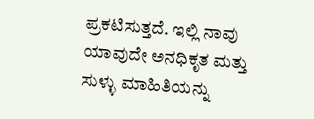ಪ್ರಕಟಿಸುತ್ತದೆ. ಇಲ್ಲಿ ನಾವು ಯಾವುದೇ ಅನಧಿಕೃತ ಮತ್ತು ಸುಳ್ಳು ಮಾಹಿತಿಯನ್ನು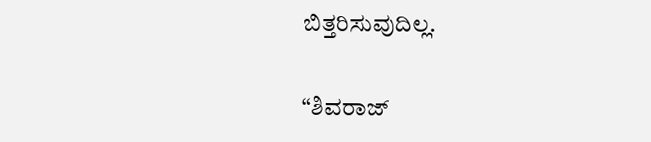ಬಿತ್ತರಿಸುವುದಿಲ್ಲ.

“ಶಿವರಾಜ್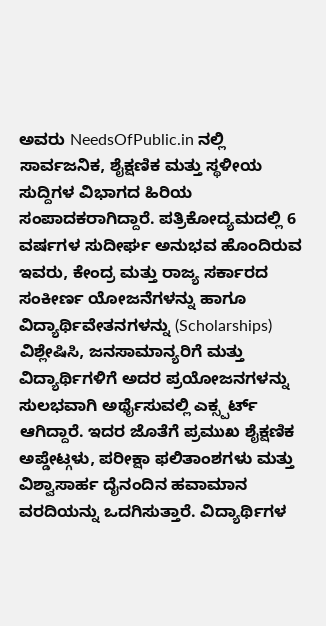ಅವರು NeedsOfPublic.in ನಲ್ಲಿ ಸಾರ್ವಜನಿಕ, ಶೈಕ್ಷಣಿಕ ಮತ್ತು ಸ್ಥಳೀಯ ಸುದ್ದಿಗಳ ವಿಭಾಗದ ಹಿರಿಯ ಸಂಪಾದಕರಾಗಿದ್ದಾರೆ. ಪತ್ರಿಕೋದ್ಯಮದಲ್ಲಿ 6 ವರ್ಷಗಳ ಸುದೀರ್ಘ ಅನುಭವ ಹೊಂದಿರುವ ಇವರು, ಕೇಂದ್ರ ಮತ್ತು ರಾಜ್ಯ ಸರ್ಕಾರದ ಸಂಕೀರ್ಣ ಯೋಜನೆಗಳನ್ನು ಹಾಗೂ ವಿದ್ಯಾರ್ಥಿವೇತನಗಳನ್ನು (Scholarships) ವಿಶ್ಲೇಷಿಸಿ, ಜನಸಾಮಾನ್ಯರಿಗೆ ಮತ್ತು ವಿದ್ಯಾರ್ಥಿಗಳಿಗೆ ಅದರ ಪ್ರಯೋಜನಗಳನ್ನು ಸುಲಭವಾಗಿ ಅರ್ಥೈಸುವಲ್ಲಿ ಎಕ್ಸ್ಪರ್ಟ್ ಆಗಿದ್ದಾರೆ. ಇದರ ಜೊತೆಗೆ ಪ್ರಮುಖ ಶೈಕ್ಷಣಿಕ ಅಪ್ಡೇಟ್ಗಳು, ಪರೀಕ್ಷಾ ಫಲಿತಾಂಶಗಳು ಮತ್ತು ವಿಶ್ವಾಸಾರ್ಹ ದೈನಂದಿನ ಹವಾಮಾನ ವರದಿಯನ್ನು ಒದಗಿಸುತ್ತಾರೆ. ವಿದ್ಯಾರ್ಥಿಗಳ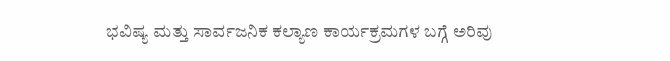ಭವಿಷ್ಯ ಮತ್ತು ಸಾರ್ವಜನಿಕ ಕಲ್ಯಾಣ ಕಾರ್ಯಕ್ರಮಗಳ ಬಗ್ಗೆ ಅರಿವು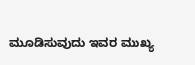ಮೂಡಿಸುವುದು ಇವರ ಮುಖ್ಯ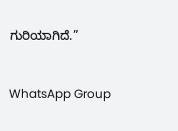ಗುರಿಯಾಗಿದೆ.”


WhatsApp Group